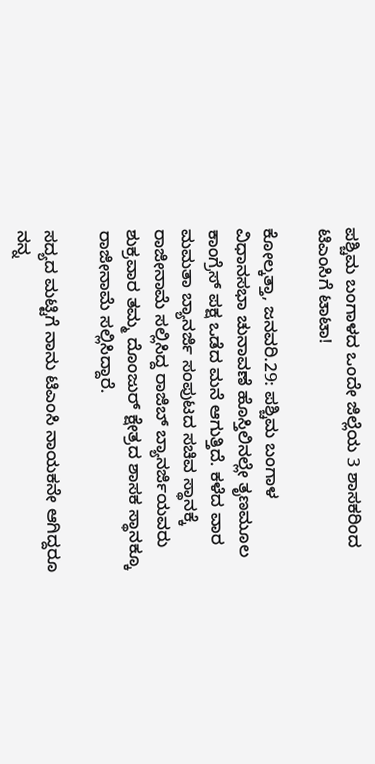ಪಶ್ಚಿಮ ಬಂಗಾಳದ ಒಂದೇ ಜಿಲ್ಲೆಯ 3 ಶಾಸಕರಿಂದ ಟಿಎಂಸಿಗೆ ಟಾಟಾ!

ಕೋಲ್ಕತ್ತಾ, ಜನವರಿ.29: ಪಶ್ಚಿಮ ಬಂಗಾಳ ವಿಧಾನಸಭಾ ಚುನಾವಣೆ ಹೊಸ್ತಿಲಿನಲ್ಲೇ ತೃಣಮೂಲ ಕಾಂಗ್ರೆಸ್ ಪಕ್ಷ ಒಡೆದ ಮನೆ ಆಗುತ್ತಿದೆ. ಕಳೆದ ವಾರ ಮಮತಾ ಬ್ಯಾನರ್ಜಿ ಸಂಪುಟದ ಸಚಿವ ಸ್ಥಾನಕ್ಕೆ ರಾಜೀನಾಮೆ ಸಲ್ಲಿಸಿದ್ದ ರಾಜಿಬ್ ಬ್ಯಾನರ್ಜಿಯವರು ಶುಕ್ರವಾರ ತಮ್ಮ ದೊಂಜುರ್ ಕ್ಷೇತ್ರದ ಶಾಸಕ ಸ್ಥಾನಕ್ಕೂ ರಾಜೀನಾಮೆ ಸಲ್ಲಿಸಿದ್ದಾರೆ.

ಸದ್ಯದ ಮಟ್ಟಿಗೆ ನಾನು ಟಿಎಂಸಿ ನಾಯಕನೇ ಆಗಿದ್ದರೂ ನನ್ನ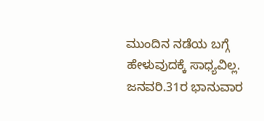ಮುಂದಿನ ನಡೆಯ ಬಗ್ಗೆ ಹೇಳುವುದಕ್ಕೆ ಸಾಧ್ಯವಿಲ್ಲ. ಜನವರಿ.31ರ ಭಾನುವಾರ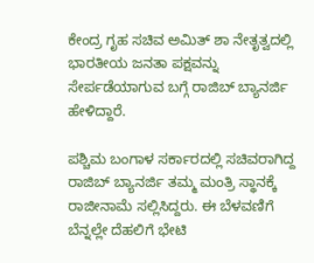ಕೇಂದ್ರ ಗೃಹ ಸಚಿವ ಅಮಿತ್ ಶಾ ನೇತೃತ್ವದಲ್ಲಿ ಭಾರತೀಯ ಜನತಾ ಪಕ್ಷವನ್ನು ಸೇರ್ಪಡೆಯಾಗುವ ಬಗ್ಗೆ ರಾಜಿಬ್ ಬ್ಯಾನರ್ಜಿ ಹೇಳಿದ್ದಾರೆ.

ಪಶ್ಚಿಮ ಬಂಗಾಳ ಸರ್ಕಾರದಲ್ಲಿ ಸಚಿವರಾಗಿದ್ದ ರಾಜಿಬ್ ಬ್ಯಾನರ್ಜಿ ತಮ್ಮ ಮಂತ್ರಿ ಸ್ಥಾನಕ್ಕೆ ರಾಜೀನಾಮೆ ಸಲ್ಲಿಸಿದ್ದರು. ಈ ಬೆಳವಣಿಗೆ ಬೆನ್ನಲ್ಲೇ ದೆಹಲಿಗೆ ಭೇಟಿ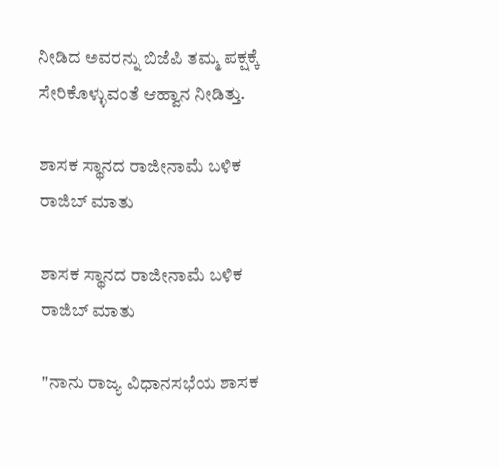ನೀಡಿದ ಅವರನ್ನು ಬಿಜೆಪಿ ತಮ್ಮ ಪಕ್ಷಕ್ಕೆ ಸೇರಿಕೊಳ್ಳುವಂತೆ ಆಹ್ವಾನ ನೀಡಿತ್ತು.

ಶಾಸಕ ಸ್ಥಾನದ ರಾಜೀನಾಮೆ ಬಳಿಕ ರಾಜಿಬ್ ಮಾತು

ಶಾಸಕ ಸ್ಥಾನದ ರಾಜೀನಾಮೆ ಬಳಿಕ ರಾಜಿಬ್ ಮಾತು

"ನಾನು ರಾಜ್ಯ ವಿಧಾನಸಭೆಯ ಶಾಸಕ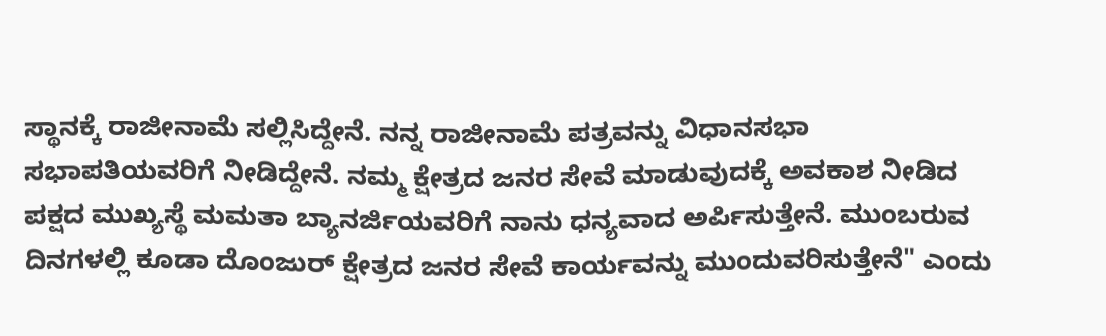ಸ್ಥಾನಕ್ಕೆ ರಾಜೀನಾಮೆ ಸಲ್ಲಿಸಿದ್ದೇನೆ. ನನ್ನ ರಾಜೀನಾಮೆ ಪತ್ರವನ್ನು ವಿಧಾನಸಭಾ ಸಭಾಪತಿಯವರಿಗೆ ನೀಡಿದ್ದೇನೆ. ನಮ್ಮ ಕ್ಷೇತ್ರದ ಜನರ ಸೇವೆ ಮಾಡುವುದಕ್ಕೆ ಅವಕಾಶ ನೀಡಿದ ಪಕ್ಷದ ಮುಖ್ಯಸ್ಥೆ ಮಮತಾ ಬ್ಯಾನರ್ಜಿಯವರಿಗೆ ನಾನು ಧನ್ಯವಾದ ಅರ್ಪಿಸುತ್ತೇನೆ. ಮುಂಬರುವ ದಿನಗಳಲ್ಲಿ ಕೂಡಾ ದೊಂಜುರ್ ಕ್ಷೇತ್ರದ ಜನರ ಸೇವೆ ಕಾರ್ಯವನ್ನು ಮುಂದುವರಿಸುತ್ತೇನೆ" ಎಂದು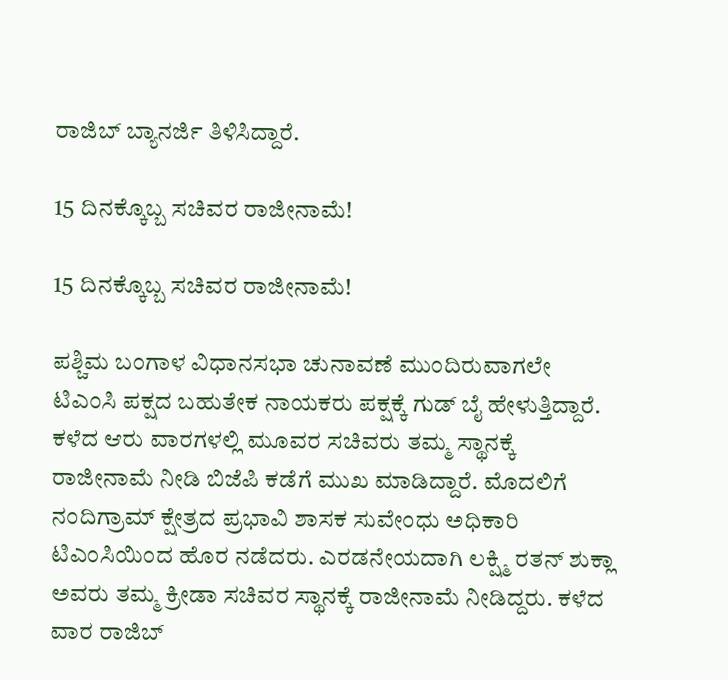ರಾಜಿಬ್ ಬ್ಯಾನರ್ಜಿ ತಿಳಿಸಿದ್ದಾರೆ.

15 ದಿನಕ್ಕೊಬ್ಬ ಸಚಿವರ ರಾಜೀನಾಮೆ!

15 ದಿನಕ್ಕೊಬ್ಬ ಸಚಿವರ ರಾಜೀನಾಮೆ!

ಪಶ್ಚಿಮ ಬಂಗಾಳ ವಿಧಾನಸಭಾ ಚುನಾವಣೆ ಮುಂದಿರುವಾಗಲೇ ಟಿಎಂಸಿ ಪಕ್ಷದ ಬಹುತೇಕ ನಾಯಕರು ಪಕ್ಷಕ್ಕೆ ಗುಡ್ ಬೈ ಹೇಳುತ್ತಿದ್ದಾರೆ. ಕಳೆದ ಆರು ವಾರಗಳಲ್ಲಿ ಮೂವರ ಸಚಿವರು ತಮ್ಮ ಸ್ಥಾನಕ್ಕೆ ರಾಜೀನಾಮೆ ನೀಡಿ ಬಿಜೆಪಿ ಕಡೆಗೆ ಮುಖ ಮಾಡಿದ್ದಾರೆ. ಮೊದಲಿಗೆ ನಂದಿಗ್ರಾಮ್ ಕ್ಷೇತ್ರದ ಪ್ರಭಾವಿ ಶಾಸಕ ಸುವೇಂಧು ಅಧಿಕಾರಿ ಟಿಎಂಸಿಯಿಂದ ಹೊರ ನಡೆದರು. ಎರಡನೇಯದಾಗಿ ಲಕ್ಷ್ಮಿ ರತನ್ ಶುಕ್ಲಾ ಅವರು ತಮ್ಮ ಕ್ರೀಡಾ ಸಚಿವರ ಸ್ಥಾನಕ್ಕೆ ರಾಜೀನಾಮೆ ನೀಡಿದ್ದರು. ಕಳೆದ ವಾರ ರಾಜಿಬ್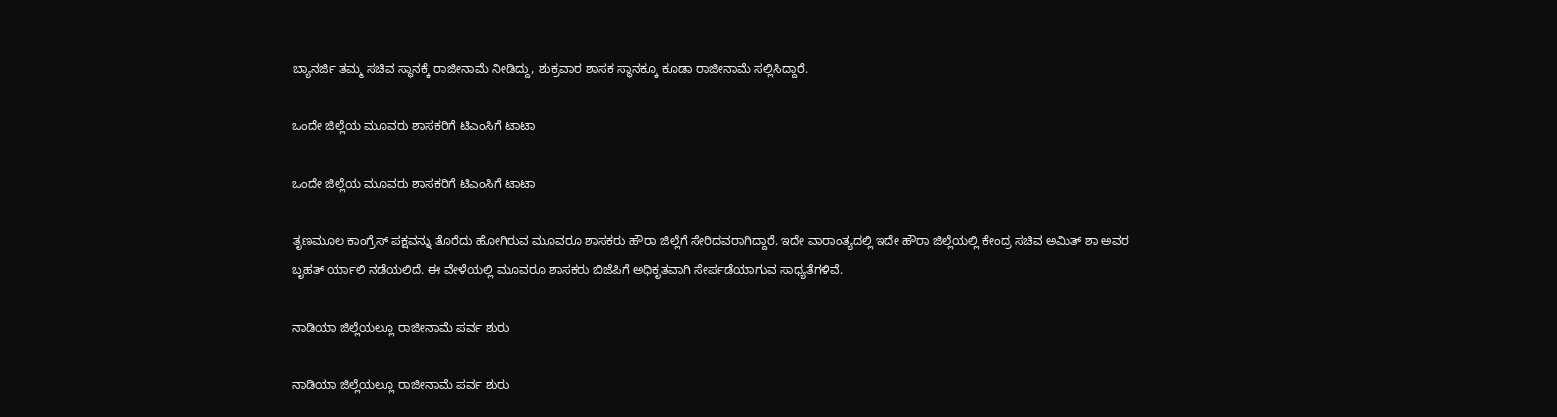ಬ್ಯಾನರ್ಜಿ ತಮ್ಮ ಸಚಿವ ಸ್ಥಾನಕ್ಕೆ ರಾಜೀನಾಮೆ ನೀಡಿದ್ದು, ಶುಕ್ರವಾರ ಶಾಸಕ ಸ್ಥಾನಕ್ಕೂ ಕೂಡಾ ರಾಜೀನಾಮೆ ಸಲ್ಲಿಸಿದ್ದಾರೆ.

ಒಂದೇ ಜಿಲ್ಲೆಯ ಮೂವರು ಶಾಸಕರಿಗೆ ಟಿಎಂಸಿಗೆ ಟಾಟಾ

ಒಂದೇ ಜಿಲ್ಲೆಯ ಮೂವರು ಶಾಸಕರಿಗೆ ಟಿಎಂಸಿಗೆ ಟಾಟಾ

ತೃಣಮೂಲ ಕಾಂಗ್ರೆಸ್ ಪಕ್ಷವನ್ನು ತೊರೆದು ಹೋಗಿರುವ ಮೂವರೂ ಶಾಸಕರು ಹೌರಾ ಜಿಲ್ಲೆಗೆ ಸೇರಿದವರಾಗಿದ್ದಾರೆ. ಇದೇ ವಾರಾಂತ್ಯದಲ್ಲಿ ಇದೇ ಹೌರಾ ಜಿಲ್ಲೆಯಲ್ಲಿ ಕೇಂದ್ರ ಸಚಿವ ಅಮಿತ್ ಶಾ ಅವರ ಬೃಹತ್ ರ್ಯಾಲಿ ನಡೆಯಲಿದೆ. ಈ ವೇಳೆಯಲ್ಲಿ ಮೂವರೂ ಶಾಸಕರು ಬಿಜೆಪಿಗೆ ಅಧಿಕೃತವಾಗಿ ಸೇರ್ಪಡೆಯಾಗುವ ಸಾಧ್ಯತೆಗಳಿವೆ.

ನಾಡಿಯಾ ಜಿಲ್ಲೆಯಲ್ಲೂ ರಾಜೀನಾಮೆ ಪರ್ವ ಶುರು

ನಾಡಿಯಾ ಜಿಲ್ಲೆಯಲ್ಲೂ ರಾಜೀನಾಮೆ ಪರ್ವ ಶುರು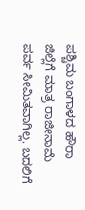ಪಶ್ಚಿಮ ಬಂಗಾಳದ ಹೌರಾ ಜಿಲ್ಲೆಗೆ ಮಾತ್ರ ರಾಜೀನಾಮೆ ಪರ್ವ ಸೀಮಿತವಾಗಿಲ್ಲ. ಬದಲಿಗೆ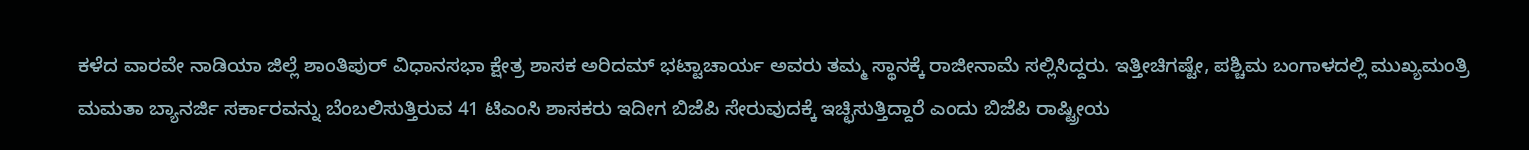ಕಳೆದ ವಾರವೇ ನಾಡಿಯಾ ಜಿಲ್ಲೆ ಶಾಂತಿಪುರ್ ವಿಧಾನಸಭಾ ಕ್ಷೇತ್ರ ಶಾಸಕ ಅರಿದಮ್ ಭಟ್ಟಾಚಾರ್ಯ ಅವರು ತಮ್ಮ ಸ್ಥಾನಕ್ಕೆ ರಾಜೀನಾಮೆ ಸಲ್ಲಿಸಿದ್ದರು. ಇತ್ತೀಚಿಗಷ್ಟೇ, ಪಶ್ಚಿಮ ಬಂಗಾಳದಲ್ಲಿ ಮುಖ್ಯಮಂತ್ರಿ ಮಮತಾ ಬ್ಯಾನರ್ಜಿ ಸರ್ಕಾರವನ್ನು ಬೆಂಬಲಿಸುತ್ತಿರುವ 41 ಟಿಎಂಸಿ ಶಾಸಕರು ಇದೀಗ ಬಿಜೆಪಿ ಸೇರುವುದಕ್ಕೆ ಇಚ್ಛಿಸುತ್ತಿದ್ದಾರೆ ಎಂದು ಬಿಜೆಪಿ ರಾಷ್ಟ್ರೀಯ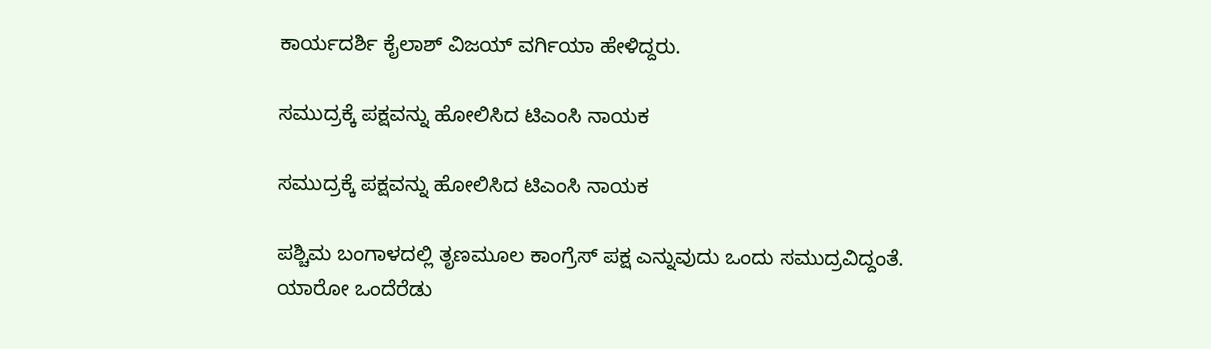ಕಾರ್ಯದರ್ಶಿ ಕೈಲಾಶ್ ವಿಜಯ್ ವರ್ಗಿಯಾ ಹೇಳಿದ್ದರು.

ಸಮುದ್ರಕ್ಕೆ ಪಕ್ಷವನ್ನು ಹೋಲಿಸಿದ ಟಿಎಂಸಿ ನಾಯಕ

ಸಮುದ್ರಕ್ಕೆ ಪಕ್ಷವನ್ನು ಹೋಲಿಸಿದ ಟಿಎಂಸಿ ನಾಯಕ

ಪಶ್ಚಿಮ ಬಂಗಾಳದಲ್ಲಿ ತೃಣಮೂಲ ಕಾಂಗ್ರೆಸ್ ಪಕ್ಷ ಎನ್ನುವುದು ಒಂದು ಸಮುದ್ರವಿದ್ದಂತೆ. ಯಾರೋ ಒಂದೆರೆಡು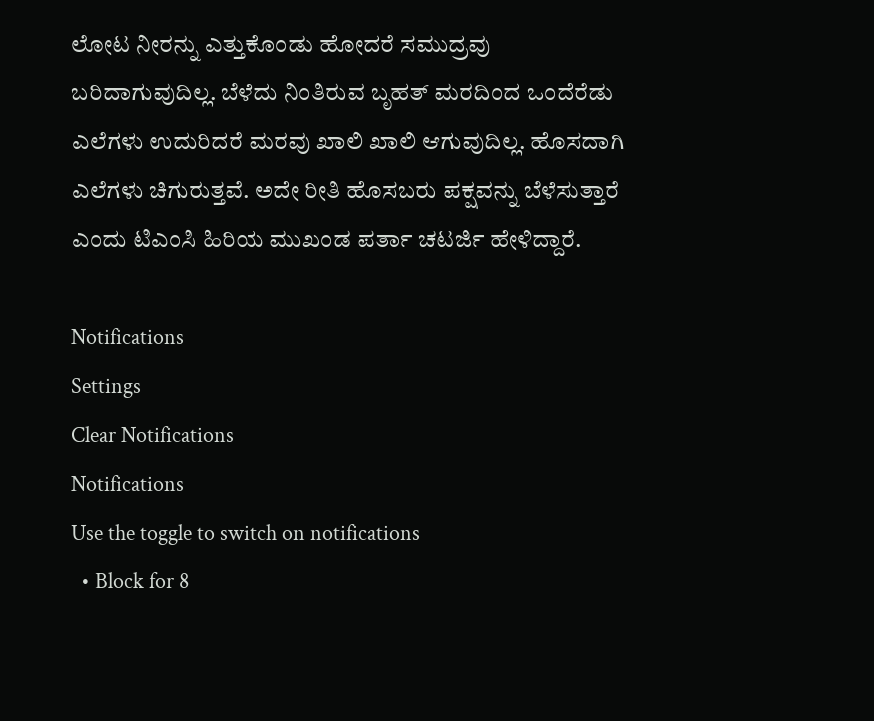ಲೋಟ ನೀರನ್ನು ಎತ್ತುಕೊಂಡು ಹೋದರೆ ಸಮುದ್ರವು ಬರಿದಾಗುವುದಿಲ್ಲ. ಬೆಳೆದು ನಿಂತಿರುವ ಬೃಹತ್ ಮರದಿಂದ ಒಂದೆರೆಡು ಎಲೆಗಳು ಉದುರಿದರೆ ಮರವು ಖಾಲಿ ಖಾಲಿ ಆಗುವುದಿಲ್ಲ. ಹೊಸದಾಗಿ ಎಲೆಗಳು ಚಿಗುರುತ್ತವೆ. ಅದೇ ರೀತಿ ಹೊಸಬರು ಪಕ್ಷವನ್ನು ಬೆಳೆಸುತ್ತಾರೆ ಎಂದು ಟಿಎಂಸಿ ಹಿರಿಯ ಮುಖಂಡ ಪರ್ತಾ ಚಟರ್ಜಿ ಹೇಳಿದ್ದಾರೆ.

Notifications
Settings
Clear Notifications
Notifications
Use the toggle to switch on notifications
  • Block for 8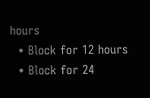hours
  • Block for 12 hours
  • Block for 24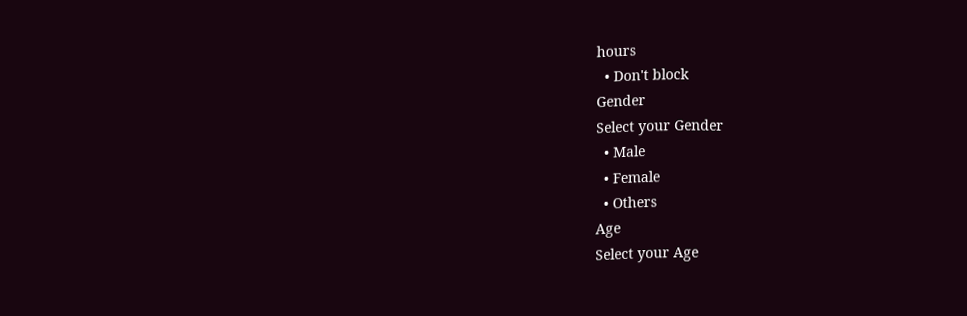hours
  • Don't block
Gender
Select your Gender
  • Male
  • Female
  • Others
Age
Select your Age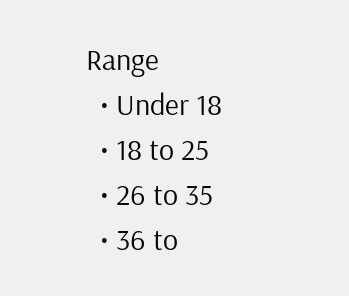Range
  • Under 18
  • 18 to 25
  • 26 to 35
  • 36 to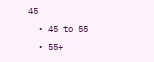45
  • 45 to 55
  • 55+